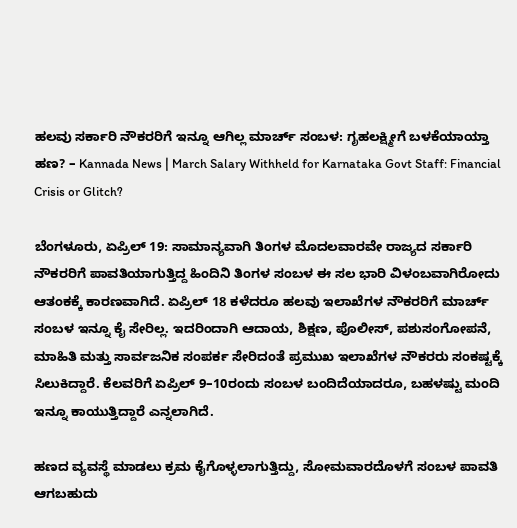ಹಲವು ಸರ್ಕಾರಿ ನೌಕರರಿಗೆ ಇನ್ನೂ ಆಗಿಲ್ಲ ಮಾರ್ಚ್ ಸಂಬಳ: ಗೃಹಲಕ್ಷ್ಮೀಗೆ ಬಳಕೆಯಾಯ್ತಾ ಹಣ? – Kannada News | March Salary Withheld for Karnataka Govt Staff: Financial Crisis or Glitch?

ಬೆಂಗಳೂರು, ಏಪ್ರಿಲ್ 19: ಸಾಮಾನ್ಯವಾಗಿ ತಿಂಗಳ ಮೊದಲವಾರವೇ ರಾಜ್ಯದ ಸರ್ಕಾರಿ ನೌಕರರಿಗೆ ಪಾವತಿಯಾಗುತ್ತಿದ್ದ ಹಿಂದಿನಿ ತಿಂಗಳ ಸಂಬಳ ಈ ಸಲ ಭಾರಿ ವಿಳಂಬವಾಗಿರೋದು ಆತಂಕಕ್ಕೆ ಕಾರಣವಾಗಿದೆ. ಏಪ್ರಿಲ್ 18 ಕಳೆದರೂ ಹಲವು ಇಲಾಖೆಗಳ ನೌಕರರಿಗೆ ಮಾರ್ಚ್ ಸಂಬಳ ಇನ್ನೂ ಕೈ ಸೇರಿಲ್ಲ. ಇದರಿಂದಾಗಿ ಆದಾಯ, ಶಿಕ್ಷಣ, ಪೊಲೀಸ್, ಪಶುಸಂಗೋಪನೆ, ಮಾಹಿತಿ ಮತ್ತು ಸಾರ್ವಜನಿಕ ಸಂಪರ್ಕ ಸೇರಿದಂತೆ ಪ್ರಮುಖ ಇಲಾಖೆಗಳ ನೌಕರರು ಸಂಕಷ್ಟಕ್ಕೆ ಸಿಲುಕಿದ್ದಾರೆ. ಕೆಲವರಿಗೆ ಏಪ್ರಿಲ್ 9–10ರಂದು ಸಂಬಳ ಬಂದಿದೆಯಾದರೂ, ಬಹಳಷ್ಟು ಮಂದಿ ಇನ್ನೂ ಕಾಯುತ್ತಿದ್ದಾರೆ ಎನ್ನಲಾಗಿದೆ.

ಹಣದ ವ್ಯವಸ್ಥೆ ಮಾಡಲು ಕ್ರಮ ಕೈಗೊಳ್ಳಲಾಗುತ್ತಿದ್ದು, ಸೋಮವಾರದೊಳಗೆ ಸಂಬಳ ಪಾವತಿ ಆಗಬಹುದು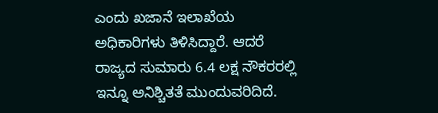ಎಂದು ಖಜಾನೆ ಇಲಾಖೆಯ ಅಧಿಕಾರಿಗಳು ತಿಳಿಸಿದ್ದಾರೆ. ಆದರೆ ರಾಜ್ಯದ ಸುಮಾರು 6.4 ಲಕ್ಷ ನೌಕರರಲ್ಲಿ ಇನ್ನೂ ಅನಿಶ್ಚಿತತೆ ಮುಂದುವರಿದಿದೆ.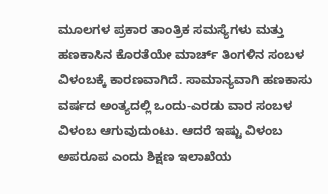ಮೂಲಗಳ ಪ್ರಕಾರ ತಾಂತ್ರಿಕ ಸಮಸ್ಯೆಗಳು ಮತ್ತು ಹಣಕಾಸಿನ ಕೊರತೆಯೇ ಮಾರ್ಚ್ ತಿಂಗಳಿನ ಸಂಬಳ ವಿಳಂಬಕ್ಕೆ ಕಾರಣವಾಗಿದೆ. ಸಾಮಾನ್ಯವಾಗಿ ಹಣಕಾಸು ವರ್ಷದ ಅಂತ್ಯದಲ್ಲಿ ಒಂದು-ಎರಡು ವಾರ ಸಂಬಳ ವಿಳಂಬ ಆಗುವುದುಂಟು. ಆದರೆ ಇಷ್ಟು ವಿಳಂಬ ಅಪರೂಪ ಎಂದು ಶಿಕ್ಷಣ ಇಲಾಖೆಯ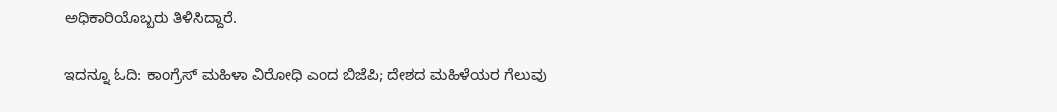ಅಧಿಕಾರಿಯೊಬ್ಬರು ತಿಳಿಸಿದ್ದಾರೆ.

ಇದನ್ನೂ ಓದಿ: ಕಾಂಗ್ರೆಸ್ ಮಹಿಳಾ ವಿರೋಧಿ ಎಂದ ಬಿಜೆಪಿ; ದೇಶದ ಮಹಿಳೆಯರ ಗೆಲುವು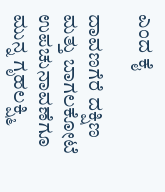ಎಂದ ಕೈ

ದಾವಣಗೆರೆ ದಕ್ಷಿಣ ಮತ್ತು ಬಾಗಲಕೋಟೆ ಉಪಚುನಾವಣೆಗೂ ಮುನ್ನ ಗೃಹಲಕ್ಷ್ಮಿ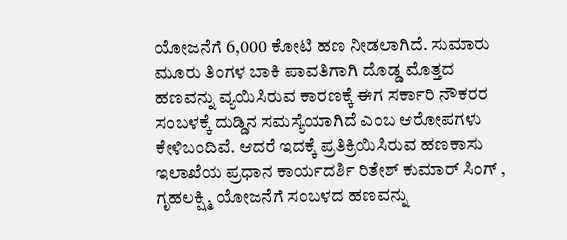ಯೋಜನೆಗೆ 6,000 ಕೋಟಿ ಹಣ ನೀಡಲಾಗಿದೆ. ಸುಮಾರು ಮೂರು ತಿಂಗಳ ಬಾಕಿ ಪಾವತಿಗಾಗಿ ದೊಡ್ಡ ಮೊತ್ತದ ಹಣವನ್ನು ವ್ಯಯಿಸಿರುವ ಕಾರಣಕ್ಕೆ ಈಗ ಸರ್ಕಾರಿ ನೌಕರರ ಸಂಬಳಕ್ಕೆ ದುಡ್ಡಿನ ಸಮಸ್ಯೆಯಾಗಿದೆ ಎಂಬ ಆರೋಪಗಳು ಕೇಳಿಬಂದಿವೆ. ಆದರೆ ಇದಕ್ಕೆ ಪ್ರತಿಕ್ರಿಯಿಸಿರುವ ಹಣಕಾಸು ಇಲಾಖೆಯ ಪ್ರಧಾನ ಕಾರ್ಯದರ್ಶಿ ರಿತೇಶ್ ಕುಮಾರ್ ಸಿಂಗ್ , ಗೃಹಲಕ್ಷ್ಮಿ ಯೋಜನೆಗೆ ಸಂಬಳದ ಹಣವನ್ನು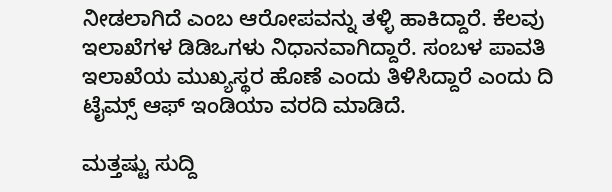ನೀಡಲಾಗಿದೆ ಎಂಬ ಆರೋಪವನ್ನು ತಳ್ಳಿ ಹಾಕಿದ್ದಾರೆ. ಕೆಲವು ಇಲಾಖೆಗಳ ಡಿಡಿಒಗಳು ನಿಧಾನವಾಗಿದ್ದಾರೆ. ಸಂಬಳ ಪಾವತಿ ಇಲಾಖೆಯ ಮುಖ್ಯಸ್ಥರ ಹೊಣೆ ಎಂದು ತಿಳಿಸಿದ್ದಾರೆ ಎಂದು ದಿ ಟೈಮ್ಸ್ ಆಫ್ ಇಂಡಿಯಾ ವರದಿ ಮಾಡಿದೆ.

ಮತ್ತಷ್ಟು ಸುದ್ದಿ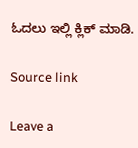ಓದಲು ಇಲ್ಲಿ ಕ್ಲಿಕ್ ಮಾಡಿ.

Source link

Leave a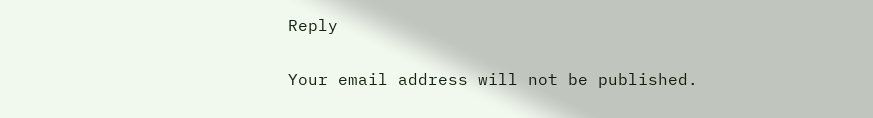Reply

Your email address will not be published.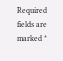Required fields are marked *